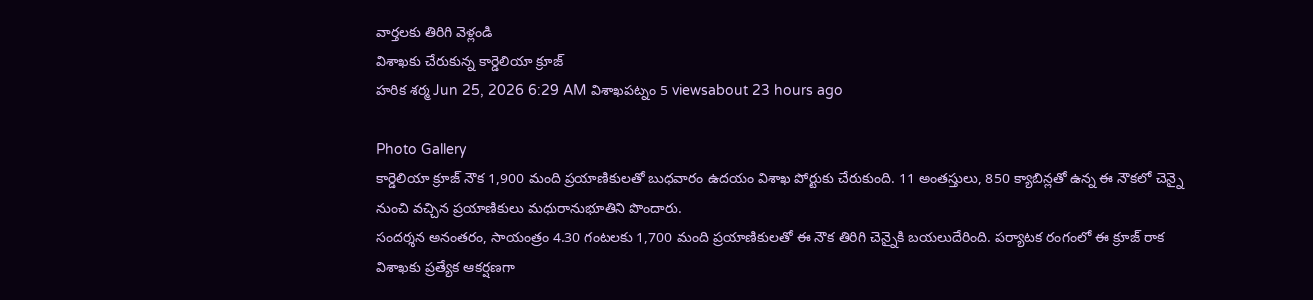వార్తలకు తిరిగి వెళ్లండి
విశాఖకు చేరుకున్న కార్డెలియా క్రూజ్
హరిక శర్మ Jun 25, 2026 6:29 AM విశాఖపట్నం 5 viewsabout 23 hours ago

Photo Gallery
కార్డెలియా క్రూజ్ నౌక 1,900 మంది ప్రయాణికులతో బుధవారం ఉదయం విశాఖ పోర్టుకు చేరుకుంది. 11 అంతస్తులు, 850 క్యాబిన్లతో ఉన్న ఈ నౌకలో చెన్నై నుంచి వచ్చిన ప్రయాణికులు మధురానుభూతిని పొందారు.
సందర్శన అనంతరం, సాయంత్రం 4.30 గంటలకు 1,700 మంది ప్రయాణికులతో ఈ నౌక తిరిగి చెన్నైకి బయలుదేరింది. పర్యాటక రంగంలో ఈ క్రూజ్ రాక విశాఖకు ప్రత్యేక ఆకర్షణగా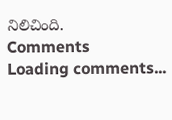నిలిచింది.
Comments
Loading comments...